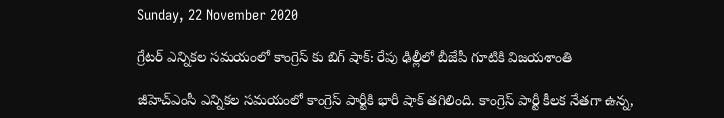Sunday, 22 November 2020

గ్రేటర్ ఎన్నికల సమయంలో కాంగ్రెస్ కు బిగ్ షాక్: రేపు ఢిల్లీలో బీజేపీ గూటికి విజయశాంతి

జీహెచ్ఎంసీ ఎన్నికల సమయంలో కాంగ్రెస్ పార్టీకి భారీ షాక్ తగిలింది. కాంగ్రెస్ పార్టీ కీలక నేతగా ఉన్న,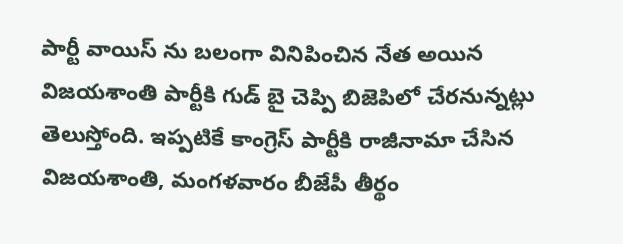పార్టీ వాయిస్ ను బలంగా వినిపించిన నేత అయిన విజయశాంతి పార్టీకి గుడ్ బై చెప్పి బిజెపిలో చేరనున్నట్లు తెలుస్తోంది. ఇప్పటికే కాంగ్రెస్ పార్టీకి రాజీనామా చేసిన విజయశాంతి, మంగళవారం బీజేపీ తీర్థం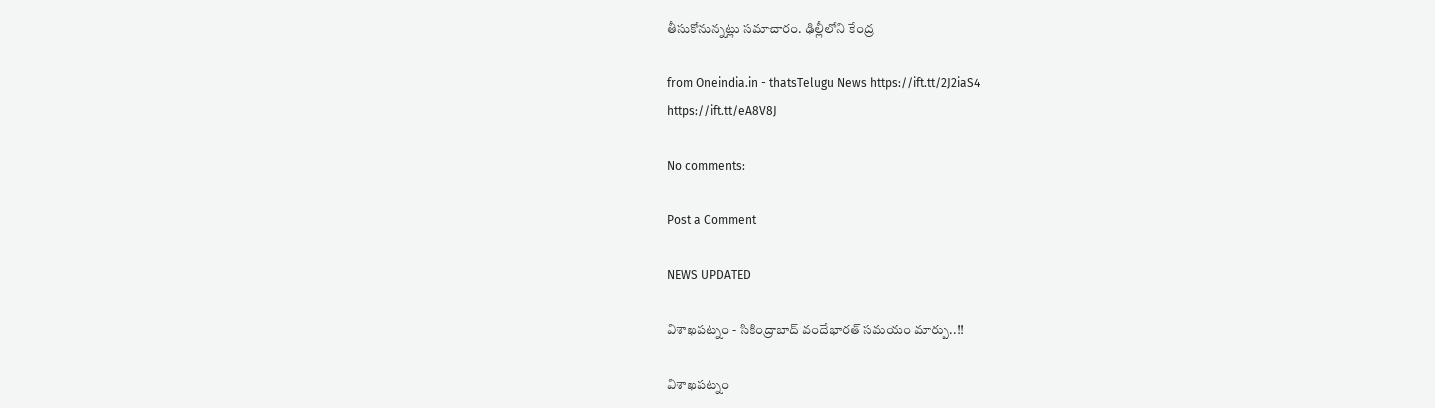తీసుకోనున్నట్లు సమాచారం. ఢిల్లీలోని కేంద్ర

from Oneindia.in - thatsTelugu News https://ift.tt/2J2iaS4
https://ift.tt/eA8V8J

No comments:

Post a Comment

NEWS UPDATED

విశాఖపట్నం - సికింద్రాబాద్ వందేభారత్ సమయం మార్పు..!!

విశాఖపట్నం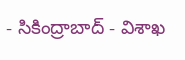- సికింద్రాబాద్ - విశాఖ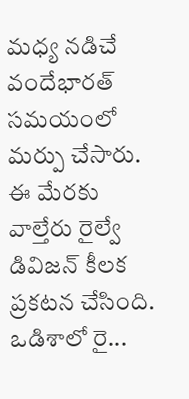మధ్య నడిచే వందేభారత్ సమయంలో మర్పు చేసారు. ఈ మేరకు వాల్తేరు రైల్వే డివిజన్ కీలక ప్రకటన చేసింది. ఒడిశాలో రై...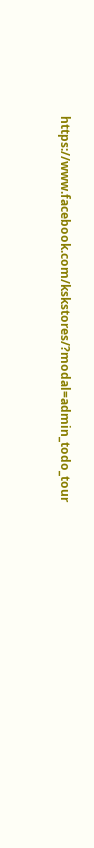https://www.facebook.com/kskstores/?modal=admin_todo_tour